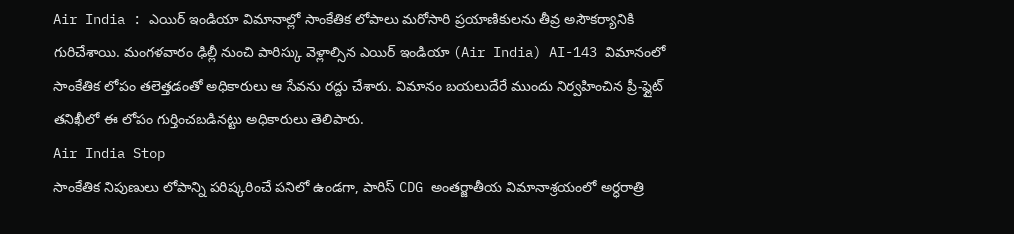Air India : ఎయిర్ ఇండియా విమానాల్లో సాంకేతిక లోపాలు మరోసారి ప్రయాణికులను తీవ్ర అసౌకర్యానికి గురిచేశాయి. మంగళవారం ఢిల్లీ నుంచి పారిస్కు వెళ్లాల్సిన ఎయిర్ ఇండియా (Air India) AI-143 విమానంలో సాంకేతిక లోపం తలెత్తడంతో అధికారులు ఆ సేవను రద్దు చేశారు. విమానం బయలుదేరే ముందు నిర్వహించిన ప్రీ-ఫ్లైట్ తనిఖీలో ఈ లోపం గుర్తించబడినట్టు అధికారులు తెలిపారు.
Air India Stop
సాంకేతిక నిపుణులు లోపాన్ని పరిష్కరించే పనిలో ఉండగా, పారిస్ CDG అంతర్జాతీయ విమానాశ్రయంలో అర్ధరాత్రి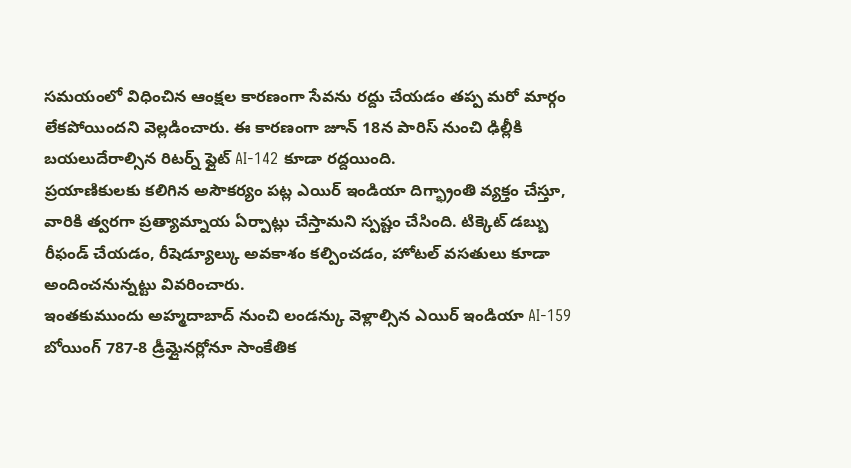సమయంలో విధించిన ఆంక్షల కారణంగా సేవను రద్దు చేయడం తప్ప మరో మార్గం లేకపోయిందని వెల్లడించారు. ఈ కారణంగా జూన్ 18న పారిస్ నుంచి ఢిల్లీకి బయలుదేరాల్సిన రిటర్న్ ఫ్లైట్ AI-142 కూడా రద్దయింది.
ప్రయాణికులకు కలిగిన అసౌకర్యం పట్ల ఎయిర్ ఇండియా దిగ్భ్రాంతి వ్యక్తం చేస్తూ, వారికి త్వరగా ప్రత్యామ్నాయ ఏర్పాట్లు చేస్తామని స్పష్టం చేసింది. టిక్కెట్ డబ్బు రీఫండ్ చేయడం, రీషెడ్యూల్కు అవకాశం కల్పించడం, హోటల్ వసతులు కూడా అందించనున్నట్టు వివరించారు.
ఇంతకుముందు అహ్మదాబాద్ నుంచి లండన్కు వెళ్లాల్సిన ఎయిర్ ఇండియా AI-159 బోయింగ్ 787-8 డ్రీమ్లైనర్లోనూ సాంకేతిక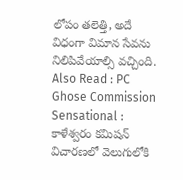లోపం తలెత్తి, అదే విధంగా విమాన సేవను నిలిపివేయాల్సి వచ్చింది.
Also Read : PC Ghose Commission Sensational : కాళేశ్వరం కమిషన్ విచారణలో వెలుగులోకి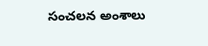సంచలన అంశాలు